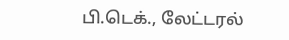பி.டெக்., லேட்டரல்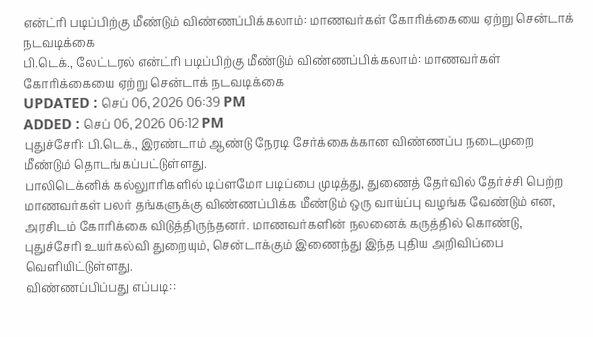என்ட்ரி படிப்பிற்கு மீண்டும் விண்ணப்பிக்கலாம்: மாணவர்கள் கோரிக்கையை ஏற்று சென்டாக் நடவடிக்கை
பி.டெக்., லேட்டரல் என்ட்ரி படிப்பிற்கு மீண்டும் விண்ணப்பிக்கலாம்: மாணவர்கள் கோரிக்கையை ஏற்று சென்டாக் நடவடிக்கை
UPDATED : செப் 06, 2026 06:39 PM
ADDED : செப் 06, 2026 06:12 PM
புதுச்சேரி: பி.டெக்., இரண்டாம் ஆண்டு நேரடி சேர்க்கைக்கான விண்ணப்ப நடைமுறை மீண்டும் தொடங்கப்பட்டுள்ளது.
பாலிடெக்னிக் கல்லுாரிகளில் டிப்ளமோ படிப்பை முடித்து, துணைத் தேர்வில் தேர்ச்சி பெற்ற மாணவர்கள் பலர் தங்களுக்கு விண்ணப்பிக்க மீண்டும் ஒரு வாய்ப்பு வழங்க வேண்டும் என, அரசிடம் கோரிக்கை விடுத்திருந்தனர். மாணவர்களின் நலனைக் கருத்தில் கொண்டு, புதுச்சேரி உயர்கல்வி துறையும், சென்டாக்கும் இணைந்து இந்த புதிய அறிவிப்பை வெளியிட்டுள்ளது.
விண்ணப்பிப்பது எப்படி::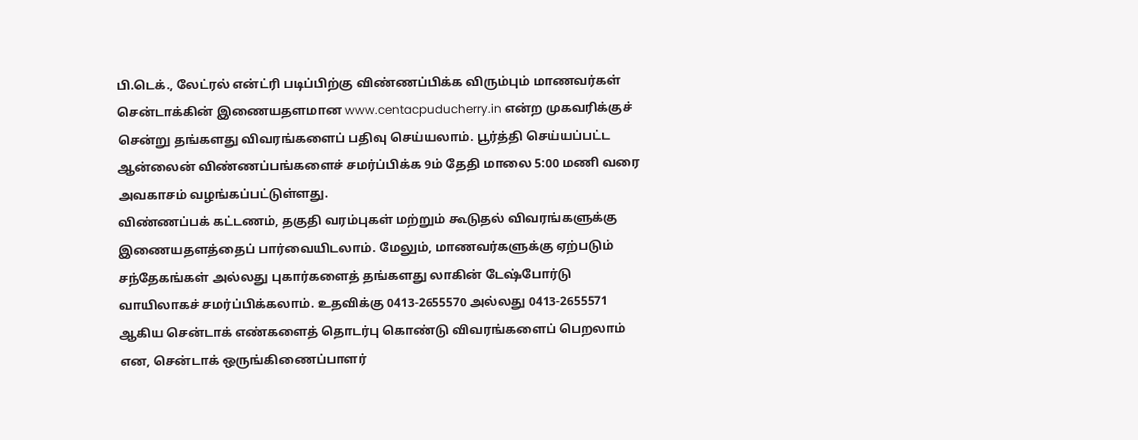பி.டெக்., லேட்ரல் என்ட்ரி படிப்பிற்கு விண்ணப்பிக்க விரும்பும் மாணவர்கள் சென்டாக்கின் இணையதளமான www.centacpuducherry.in என்ற முகவரிக்குச் சென்று தங்களது விவரங்களைப் பதிவு செய்யலாம். பூர்த்தி செய்யப்பட்ட ஆன்லைன் விண்ணப்பங்களைச் சமர்ப்பிக்க 9ம் தேதி மாலை 5:00 மணி வரை அவகாசம் வழங்கப்பட்டுள்ளது.
விண்ணப்பக் கட்டணம், தகுதி வரம்புகள் மற்றும் கூடுதல் விவரங்களுக்கு இணையதளத்தைப் பார்வையிடலாம். மேலும், மாணவர்களுக்கு ஏற்படும் சந்தேகங்கள் அல்லது புகார்களைத் தங்களது லாகின் டேஷ்போர்டு வாயிலாகச் சமர்ப்பிக்கலாம். உதவிக்கு 0413-2655570 அல்லது 0413-2655571 ஆகிய சென்டாக் எண்களைத் தொடர்பு கொண்டு விவரங்களைப் பெறலாம் என, சென்டாக் ஒருங்கிணைப்பாளர்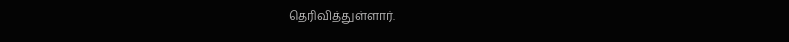தெரிவித்துள்ளார்.